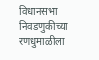विधानसभा निवडणुकीच्या रणधुमाळीला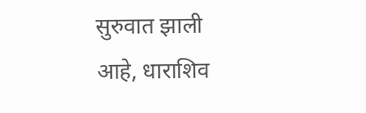सुरुवात झाली आहे, धाराशिव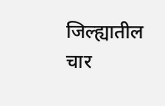जिल्ह्यातील चार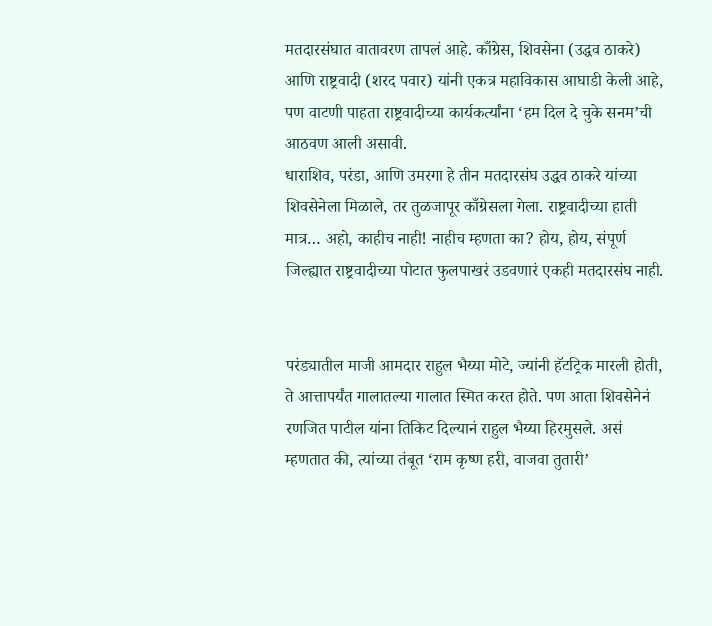मतदारसंघात वातावरण तापलं आहे. काँग्रेस, शिवसेना (उद्धव ठाकरे) आणि राष्ट्रवादी (शरद पवार) यांनी एकत्र महाविकास आघाडी केली आहे, पण वाटणी पाहता राष्ट्रवादीच्या कार्यकर्त्यांना ‘हम दिल दे चुके सनम’ची आठवण आली असावी.
धाराशिव, परंडा, आणि उमरगा हे तीन मतदारसंघ उद्धव ठाकरे यांच्या शिवसेनेला मिळाले, तर तुळजापूर काँग्रेसला गेला. राष्ट्रवादीच्या हाती मात्र… अहो, काहीच नाही! नाहीच म्हणता का? होय, होय, संपूर्ण जिल्ह्यात राष्ट्रवादीच्या पोटात फुलपाखरं उडवणारं एकही मतदारसंघ नाही.


परंड्यातील माजी आमदार राहुल भैय्या मोटे, ज्यांनी हॅटट्रिक मारली होती, ते आत्तापर्यंत गालातल्या गालात स्मित करत होते. पण आता शिवसेनेनं रणजित पाटील यांना तिकिट दिल्यानं राहुल भैय्या हिरमुसले. असं म्हणतात की, त्यांच्या तंबूत ‘राम कृष्ण हरी, वाजवा तुतारी’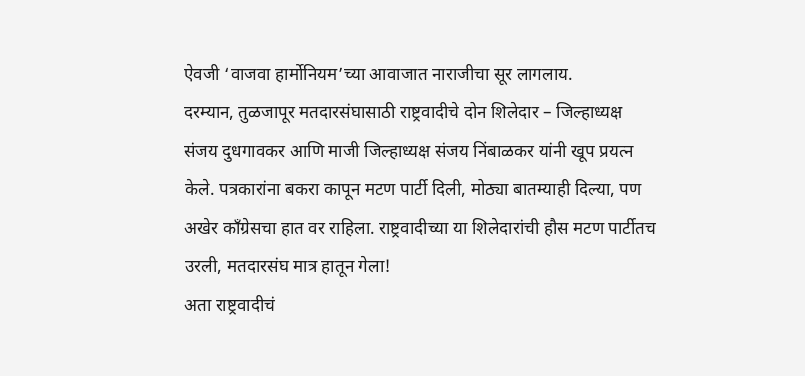ऐवजी ‘वाजवा हार्मोनियम’च्या आवाजात नाराजीचा सूर लागलाय.
दरम्यान, तुळजापूर मतदारसंघासाठी राष्ट्रवादीचे दोन शिलेदार – जिल्हाध्यक्ष संजय दुधगावकर आणि माजी जिल्हाध्यक्ष संजय निंबाळकर यांनी खूप प्रयत्न केले. पत्रकारांना बकरा कापून मटण पार्टी दिली, मोठ्या बातम्याही दिल्या, पण अखेर काँग्रेसचा हात वर राहिला. राष्ट्रवादीच्या या शिलेदारांची हौस मटण पार्टीतच उरली, मतदारसंघ मात्र हातून गेला!
अता राष्ट्रवादीचं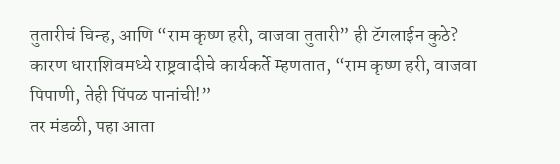तुतारीचं चिन्ह, आणि “राम कृष्ण हरी, वाजवा तुतारी” ही टॅगलाईन कुठे? कारण धाराशिवमध्ये राष्ट्रवादीचे कार्यकर्ते म्हणतात, “राम कृष्ण हरी, वाजवा पिपाणी, तेही पिंपळ पानांची!”
तर मंडळी, पहा आता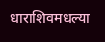धाराशिवमधल्या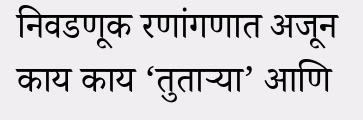निवडणूक रणांगणात अजून काय काय ‘तुताऱ्या’ आणि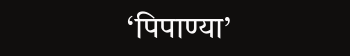‘पिपाण्या’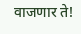वाजणार ते!